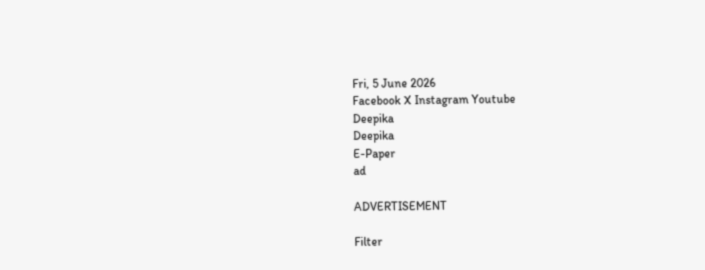Fri, 5 June 2026
Facebook X Instagram Youtube
Deepika
Deepika
E-Paper
ad

ADVERTISEMENT

Filter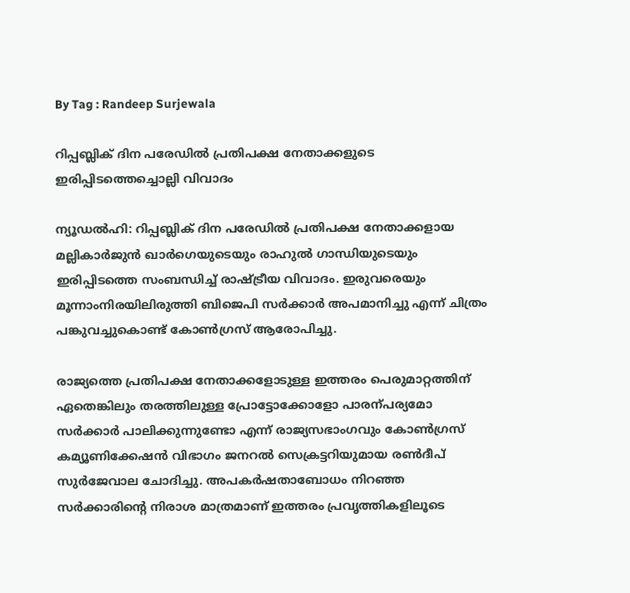By Tag : Randeep Surjewala

റിപ്പബ്ലിക് ദിന പരേഡിൽ പ്രതിപക്ഷ നേതാക്കളുടെ ഇരിപ്പിടത്തെച്ചൊല്ലി വിവാദം

ന്യൂഡൽഹി: റിപ്പബ്ലിക് ദിന പരേഡിൽ പ്രതിപക്ഷ നേതാക്കളായ മല്ലികാർജുൻ ഖാർഗെയുടെയും രാഹുൽ ഗാന്ധിയുടെയും ഇരിപ്പിടത്തെ സംബന്ധിച്ച് രാഷ്‌ട്രീയ വിവാദം. ഇരുവരെയും മൂന്നാംനിരയിലിരുത്തി ബിജെപി സർക്കാർ അപമാനിച്ചു എന്ന് ചിത്രം പങ്കുവച്ചുകൊണ്ട് കോണ്‍ഗ്രസ് ആരോപിച്ചു.

രാജ്യത്തെ പ്രതിപക്ഷ നേതാക്കളോടുള്ള ഇത്തരം പെരുമാറ്റത്തിന് ഏതെങ്കിലും തരത്തിലുള്ള പ്രോട്ടോക്കോളോ പാരന്പര്യമോ സർക്കാർ പാലിക്കുന്നുണ്ടോ എന്ന് രാജ്യസഭാംഗവും കോണ്‍ഗ്രസ് കമ്യൂണിക്കേഷൻ വിഭാഗം ജനറൽ സെക്രട്ടറിയുമായ രണ്‍ദീപ് സുർജേവാല ചോദിച്ചു. അപകർഷതാബോധം നിറഞ്ഞ സർക്കാരിന്‍റെ നിരാശ മാത്രമാണ് ഇത്തരം പ്രവൃത്തികളിലൂടെ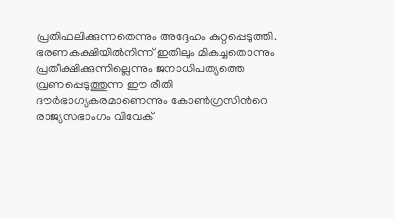പ്രതിഫലിക്കുന്നതെന്നും അദ്ദേഹം കുറ്റപ്പെടുത്തി. ഭരണകക്ഷിയിൽനിന്ന് ഇതിലും മികച്ചതൊന്നും പ്രതീക്ഷിക്കുന്നില്ലെന്നും ജനാധിപത്യത്തെ വ്രണപ്പെടുത്തുന്ന ഈ രീതി ദൗർഭാഗ്യകരമാണെന്നും കോണ്‍ഗ്രസിന്‍റെ രാജ്യസഭാംഗം വിവേക്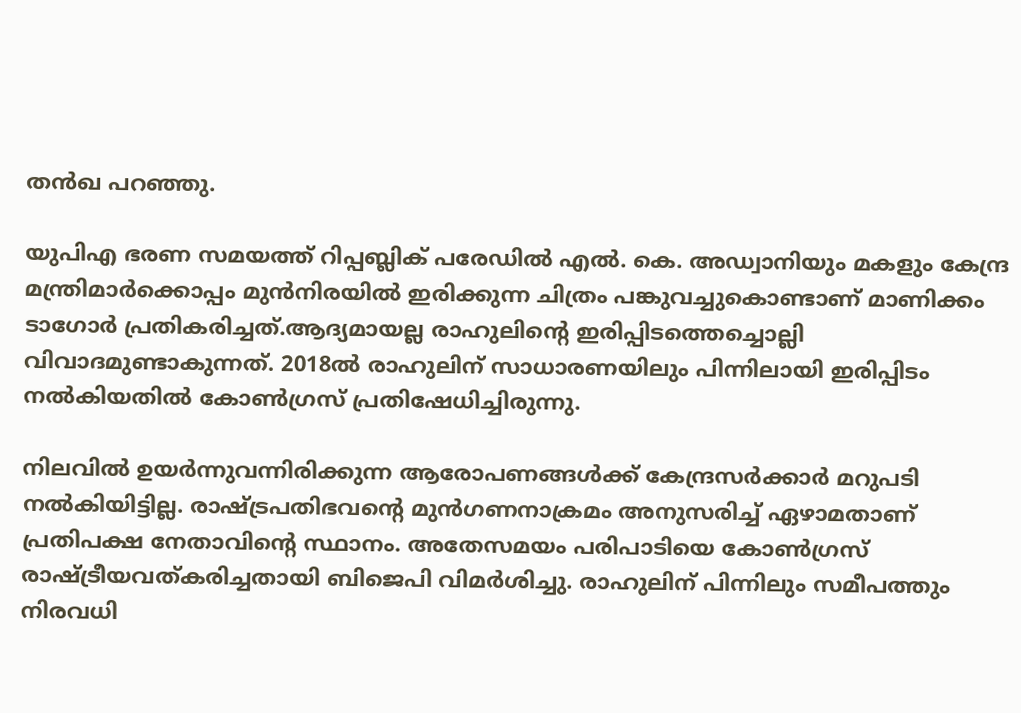തൻഖ പറഞ്ഞു.

യുപിഎ ഭരണ സമയത്ത് റിപ്പബ്ലിക് പരേഡിൽ എൽ. കെ. അഡ്വാനിയും മകളും കേന്ദ്ര മന്ത്രിമാർക്കൊപ്പം മുൻനിരയിൽ ഇരിക്കുന്ന ചിത്രം പങ്കുവച്ചുകൊണ്ടാണ് മാണിക്കം ടാഗോർ പ്രതികരിച്ചത്.ആദ്യമായല്ല രാഹുലിന്‍റെ ഇരിപ്പിടത്തെച്ചൊല്ലി വിവാദമുണ്ടാകുന്നത്. 2018ൽ രാഹുലിന് സാധാരണയിലും പിന്നിലായി ഇരിപ്പിടം നൽകിയതിൽ കോണ്‍ഗ്രസ് പ്രതിഷേധിച്ചിരുന്നു.

നിലവിൽ ഉയർന്നുവന്നിരിക്കുന്ന ആരോപണങ്ങൾക്ക് കേന്ദ്രസർക്കാർ മറുപടി നൽകിയിട്ടില്ല. രാഷ്‌ട്രപതിഭവന്‍റെ മുൻഗണനാക്രമം അനുസരിച്ച് ഏഴാമതാണ് പ്രതിപക്ഷ നേതാവിന്‍റെ സ്ഥാനം. അതേസമയം പരിപാടിയെ കോണ്‍ഗ്രസ് രാഷ്‌ട്രീയവത്കരിച്ചതായി ബിജെപി വിമർശിച്ചു. രാഹുലിന് പിന്നിലും സമീപത്തും നിരവധി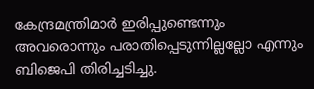കേന്ദ്രമന്ത്രിമാർ ഇരിപ്പുണ്ടെന്നും അവരൊന്നും പരാതിപ്പെടുന്നില്ലല്ലോ എന്നും ബിജെപി തിരിച്ചടിച്ചു.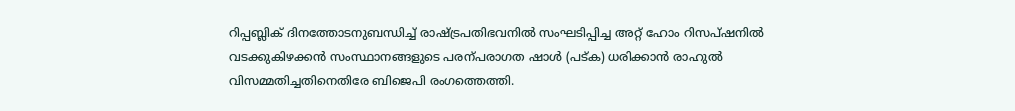റിപ്പബ്ലിക് ദിനത്തോടനുബന്ധിച്ച് രാഷ്‌ട്രപതിഭവനിൽ സംഘടിപ്പിച്ച അറ്റ് ഹോം റിസപ്ഷനിൽ വടക്കുകിഴക്കൻ സംസ്ഥാനങ്ങളുടെ പരന്പരാഗത ഷാൾ (പട്ക) ധരിക്കാൻ രാഹുൽ വിസമ്മതിച്ചതിനെതിരേ ബിജെപി രംഗത്തെത്തി.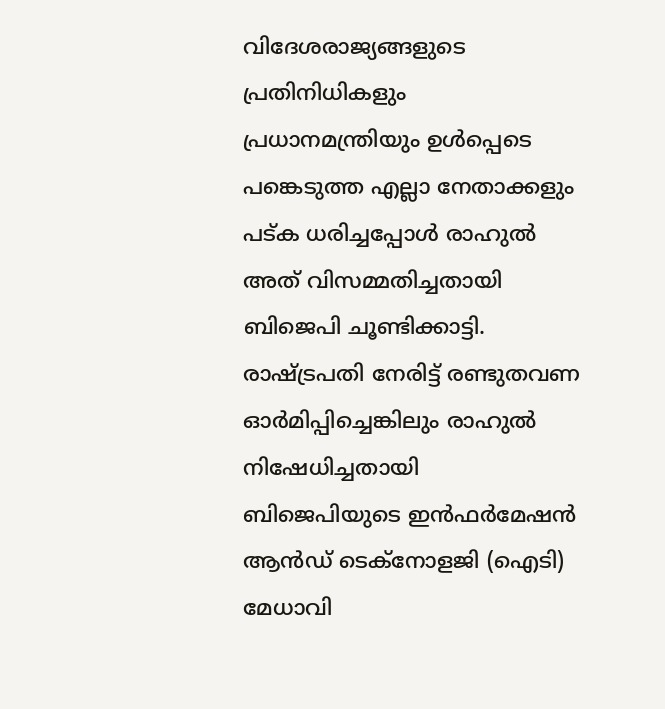വിദേശരാജ്യങ്ങളുടെ പ്രതിനിധികളും പ്രധാനമന്ത്രിയും ഉൾപ്പെടെ പങ്കെടുത്ത എല്ലാ നേതാക്കളും പട്ക ധരിച്ചപ്പോൾ രാഹുൽ അത് വിസമ്മതിച്ചതായി ബിജെപി ചൂണ്ടിക്കാട്ടി. രാഷ്‌ട്രപതി നേരിട്ട് രണ്ടുതവണ ഓർമിപ്പിച്ചെങ്കിലും രാഹുൽ നിഷേധിച്ചതായി ബിജെപിയുടെ ഇൻഫർമേഷൻ ആൻഡ് ടെക്നോളജി (ഐടി) മേധാവി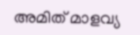അമിത് മാളവ്യ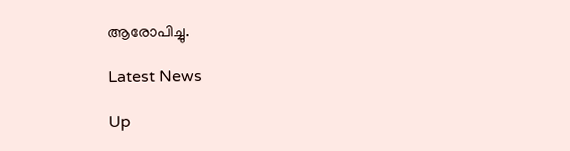ആരോപിച്ചു.

Latest News

Up